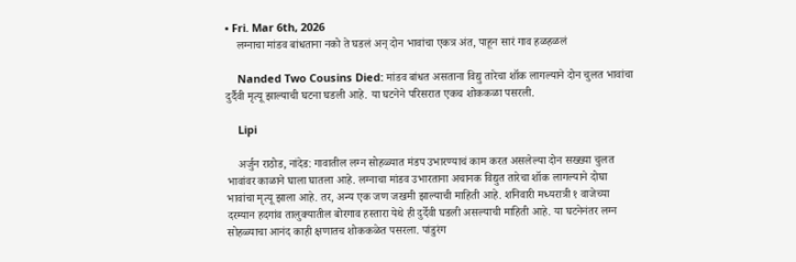• Fri. Mar 6th, 2026
    लग्नाचा मांडव बांधताना नको ते घडलं अन् दोन भावांचा एकत्र अंत, पाहून सारं गाव हळहळलं

    Nanded Two Cousins Died: मांडव बांधत असताना विद्यु तारेचा शॉक लागल्याने दोन चुलत भावांचा दुर्दैवी मृत्यू झाल्याची घटना घडली आहे. या घटनेने परिसरात एकच शोककळा पसरली.

    Lipi

    अर्जुन राठोड, नांदेड: गावातील लग्न सोहळ्यात मंडप उभारण्याचं काम करत असलेल्या दोन सख्ख्या चुलत भावांवर काळाने घाला घातला आहे. लग्नाचा मांडव उभारताना अचानक विद्युत तारेचा शॉक लागल्याने दोघा भावांचा मृत्यू झाला आहे. तर, अन्य एक जण जखमी झाल्याची माहिती आहे. शनिवारी मध्यरात्री १ वाजेच्या दरम्यान हदगांव तालुक्यातील बोरगाव हस्तारा येथे ही दुर्देवी घडली असल्याची माहिती आहे. या घटनेनंतर लग्न सोहळ्याचा आनंद काही क्षणातच शोककळेत पसरला. पांडुरंग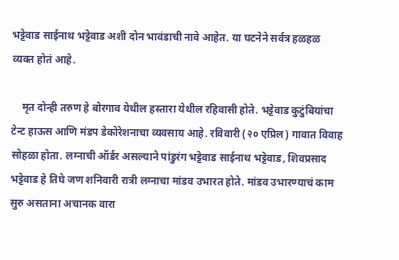भट्टेवाड साईनाथ भट्टेवाड अशी दोन भावंडाची नावे आहेत. या घटनेने सर्वत्र हळहळ व्यक्त होतं आहे.

    मृत दोन्ही तरुण हे बोरगाव येथील हस्तारा येथील रहिवासी होते. भट्टेवाड कुटुंबियांचा टेन्ट हाऊस आणि मंडप डेकोरेशनाचा व्यवसाय आहे. रविवारी (२० एप्रिल) गावात विवाह सोहळा होता. लग्नाची ऑर्डर असल्याने पांडुरंग भट्टेवाड साईनाथ भट्टेवाड, शिवप्रसाद भट्टेवाड हे तिघे जण शनिवारी रात्री लग्नाचा मांडव उभारत होते. मांडव उभारण्याचं काम सुरु असताना अचानक वारा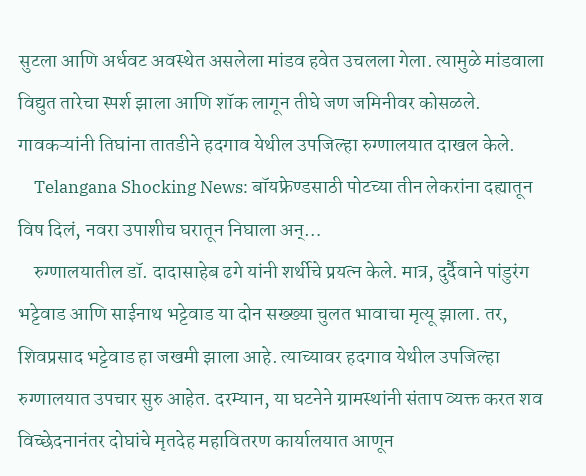सुटला आणि अर्धवट अवस्थेत असलेला मांडव हवेत उचलला गेला. त्यामुळे मांडवाला विद्युत तारेचा स्पर्श झाला आणि शॉक लागून तीघे जण जमिनीवर कोसळले. गावकऱ्यांनी तिघांना तातडीने हदगाव येथील उपजिल्हा रुग्णालयात दाखल केले.
    Telangana Shocking News: बॉयफ्रेण्डसाठी पोटच्या तीन लेकरांना दह्यातून विष दिलं, नवरा उपाशीच घरातून निघाला अन्…
    रुग्णालयातील डॉ. दादासाहेब ढगे यांनी शर्थीचे प्रयत्न केले. मात्र, दुर्दैवाने पांडुरंग भट्टेवाड आणि साईनाथ भट्टेवाड या दोन सख्ख्या चुलत भावाचा मृत्यू झाला. तर, शिवप्रसाद भट्टेवाड हा जखमी झाला आहे. त्याच्यावर हदगाव येथील उपजिल्हा रुग्णालयात उपचार सुरु आहेत. दरम्यान, या घटनेने ग्रामस्थांनी संताप व्यक्त करत शव विच्छेदनानंतर दोघांचे मृतदेह महावितरण कार्यालयात आणून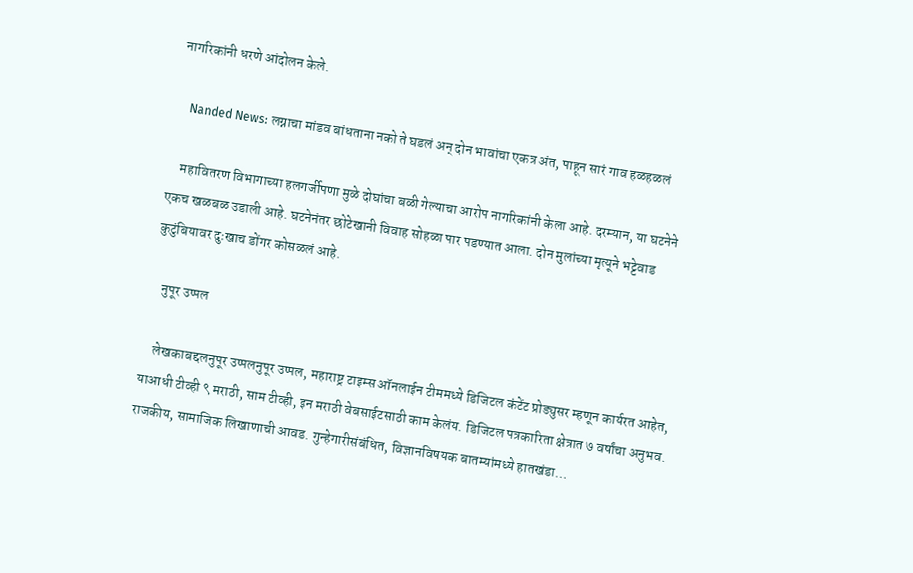नागरिकांनी धरणे आंदोलन केले.

    Nanded News: लग्नाचा मांडव बांधताना नको ते घडलं अन् दोन भावांचा एकत्र अंत, पाहून सारं गाव हळहळलं

    महावितरण विभागाच्या हलगर्जीपणा मुळे दोघांचा बळी गेल्याचा आरोप नागरिकांनी केला आहे. दरम्यान, या घटनेने एकच खळबळ उडाली आहे. घटनेनंतर छोटेखानी विवाह सोहळा पार पडण्यात आला. दोन मुलांच्या मृत्यूने भट्टेवाड कुटुंबियावर दुःखाच डोंगर कोसळलं आहे.

    नुपूर उप्पल

    लेखकाबद्दलनुपूर उप्पलनुपूर उप्पल, महाराष्ट्र टाइम्स ऑनलाईन टीममध्ये डिजिटल कंटेंट प्रोड्युसर म्हणून कार्यरत आहेत, याआधी टीव्ही ९ मराठी, साम टीव्ही, इन मराठी वेबसाईटसाठी काम केलंय. डिजिटल पत्रकारिता क्षेत्रात ७ वर्षांचा अनुभव. राजकीय, सामाजिक लिखाणाची आवड. गुन्हेगारीसंबंधित, विज्ञानविषयक बातम्यांमध्ये हातखंडा…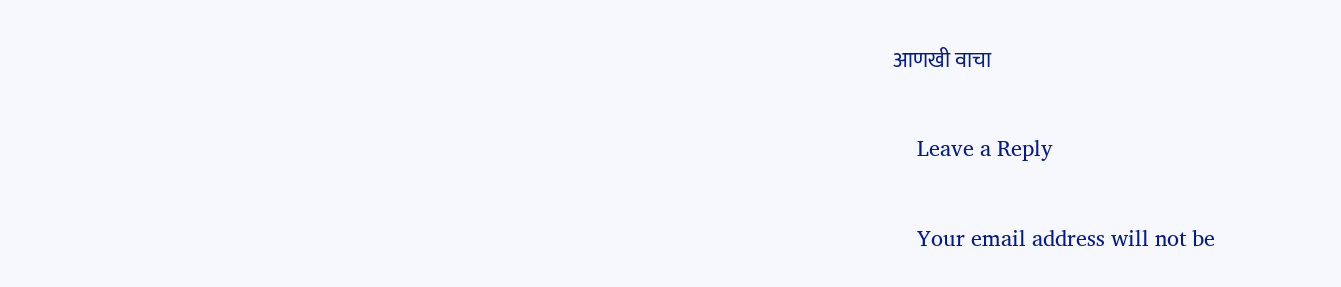आणखी वाचा

    Leave a Reply

    Your email address will not be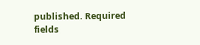published. Required fields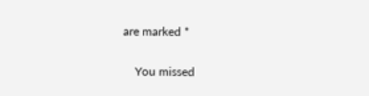are marked *

    You missed